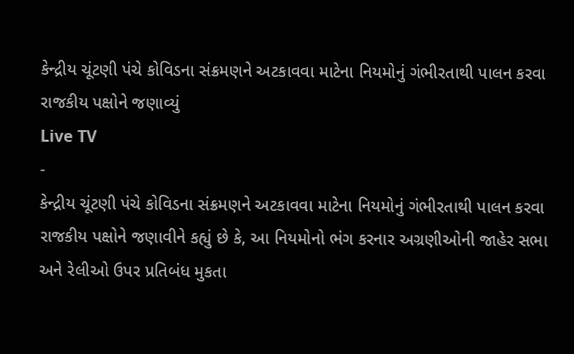કેન્દ્રીય ચૂંટણી પંચે કોવિડના સંક્રમણને અટકાવવા માટેના નિયમોનું ગંભીરતાથી પાલન કરવા રાજકીય પક્ષોને જણાવ્યું
Live TV
-
કેન્દ્રીય ચૂંટણી પંચે કોવિડના સંક્રમણને અટકાવવા માટેના નિયમોનું ગંભીરતાથી પાલન કરવા રાજકીય પક્ષોને જણાવીને કહ્યું છે કે, આ નિયમોનો ભંગ કરનાર અગ્રણીઓની જાહેર સભા અને રેલીઓ ઉપર પ્રતિબંધ મુકતા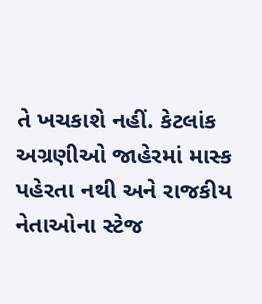તે ખચકાશે નહીં. કેટલાંક અગ્રણીઓ જાહેરમાં માસ્ક પહેરતા નથી અને રાજકીય નેતાઓના સ્ટેજ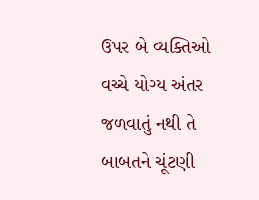ઉપર બે વ્યક્તિઓ વચ્ચે યોગ્ય અંતર જળવાતું નથી તે બાબતને ચૂંટણી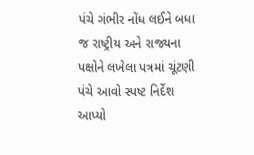પંચે ગંભીર નોંધ લઈને બધા જ રાષ્ટ્રીય અને રાજ્યના પક્ષોને લખેલા પત્રમાં ચૂંટણી પંચે આવો સ્પષ્ટ નિર્દેશ આપ્યો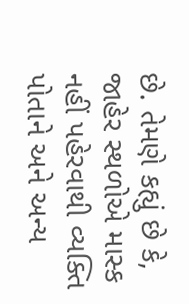છે. તેમણે કહ્યું છે કે, જાહેર સ્થળોએ માસ્ક નહીં પહેરવાથી વ્યક્તિ પોતાને અને અન્ય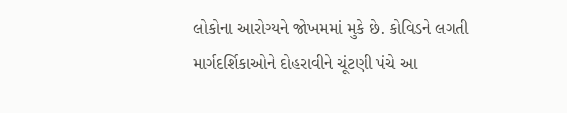લોકોના આરોગ્યને જોખમમાં મુકે છે. કોવિડને લગતી માર્ગદર્શિકાઓને દોહરાવીને ચૂંટણી પંચે આ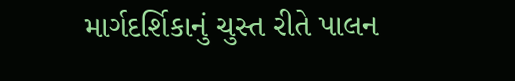માર્ગદર્શિકાનું ચુસ્ત રીતે પાલન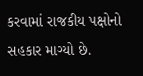કરવામાં રાજકીય પક્ષોનો સહકાર માગ્યો છે.